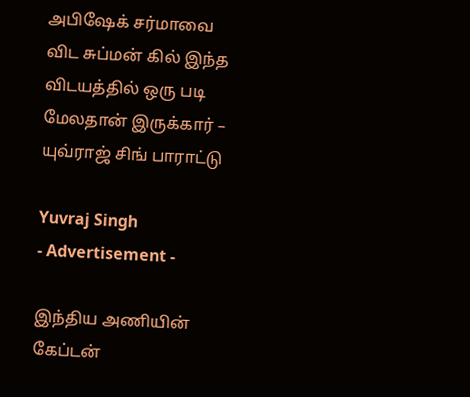அபிஷேக் சர்மாவை விட சுப்மன் கில் இந்த விடயத்தில் ஒரு படி மேலதான் இருக்கார் – யுவ்ராஜ் சிங் பாராட்டு

Yuvraj Singh
- Advertisement -

இந்திய அணியின் கேப்டன்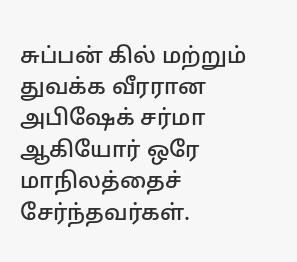சுப்பன் கில் மற்றும் துவக்க வீரரான அபிஷேக் சர்மா ஆகியோர் ஒரே மாநிலத்தைச் சேர்ந்தவர்கள்.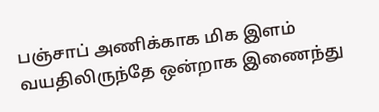பஞ்சாப் அணிக்காக மிக இளம் வயதிலிருந்தே ஒன்றாக இணைந்து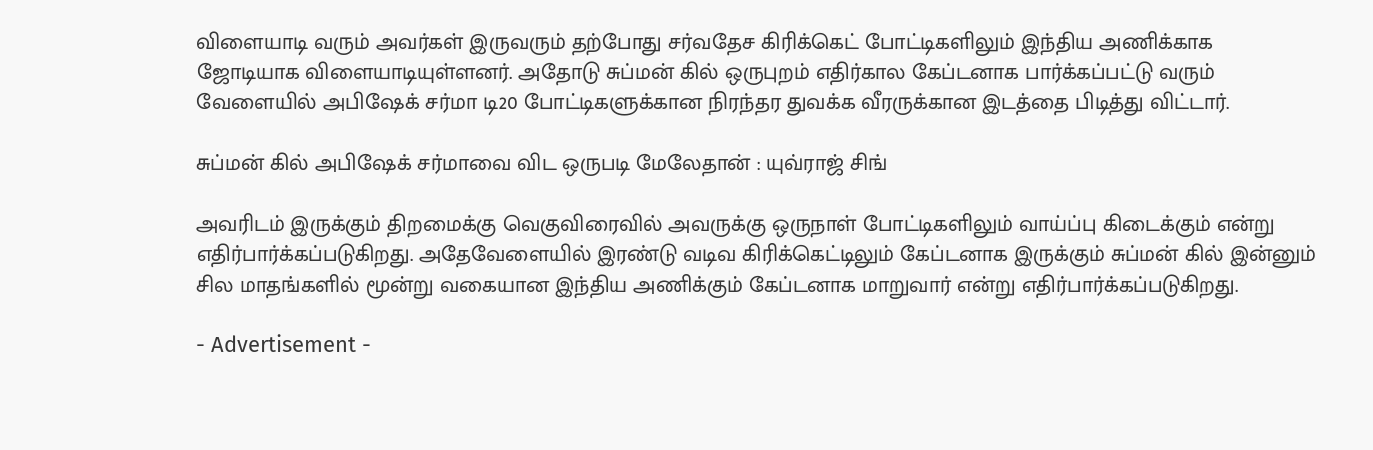விளையாடி வரும் அவர்கள் இருவரும் தற்போது சர்வதேச கிரிக்கெட் போட்டிகளிலும் இந்திய அணிக்காக ஜோடியாக விளையாடியுள்ளனர். அதோடு சுப்மன் கில் ஒருபுறம் எதிர்கால கேப்டனாக பார்க்கப்பட்டு வரும் வேளையில் அபிஷேக் சர்மா டி20 போட்டிகளுக்கான நிரந்தர துவக்க வீரருக்கான இடத்தை பிடித்து விட்டார்.

சுப்மன் கில் அபிஷேக் சர்மாவை விட ஒருபடி மேலேதான் : யுவ்ராஜ் சிங்

அவரிடம் இருக்கும் திறமைக்கு வெகுவிரைவில் அவருக்கு ஒருநாள் போட்டிகளிலும் வாய்ப்பு கிடைக்கும் என்று எதிர்பார்க்கப்படுகிறது. அதேவேளையில் இரண்டு வடிவ கிரிக்கெட்டிலும் கேப்டனாக இருக்கும் சுப்மன் கில் இன்னும் சில மாதங்களில் மூன்று வகையான இந்திய அணிக்கும் கேப்டனாக மாறுவார் என்று எதிர்பார்க்கப்படுகிறது.

- Advertisement -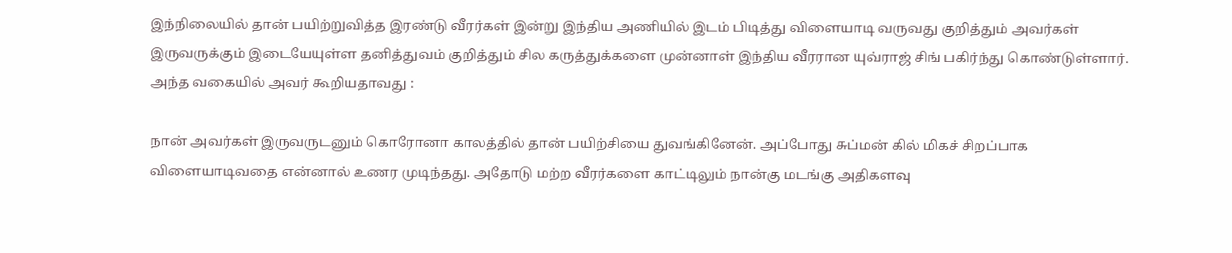இந்நிலையில் தான் பயிற்றுவித்த இரண்டு வீரர்கள் இன்று இந்திய அணியில் இடம் பிடித்து விளையாடி வருவது குறித்தும் அவர்கள் இருவருக்கும் இடையேயுள்ள தனித்துவம் குறித்தும் சில கருத்துக்களை முன்னாள் இந்திய வீரரான யுவ்ராஜ் சிங் பகிர்ந்து கொண்டுள்ளார். அந்த வகையில் அவர் கூறியதாவது :

நான் அவர்கள் இருவருடனும் கொரோனா காலத்தில் தான் பயிற்சியை துவங்கினேன். அப்போது சுப்மன் கில் மிகச் சிறப்பாக விளையாடிவதை என்னால் உணர முடிந்தது. அதோடு மற்ற வீரர்களை காட்டிலும் நான்கு மடங்கு அதிகளவு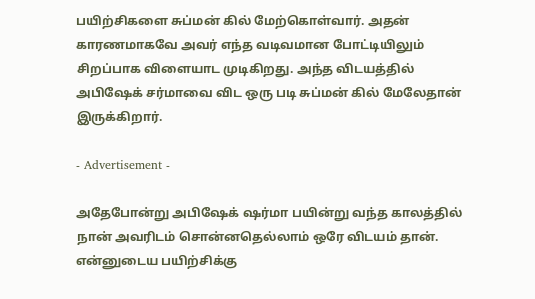பயிற்சிகளை சுப்மன் கில் மேற்கொள்வார். அதன் காரணமாகவே அவர் எந்த வடிவமான போட்டியிலும் சிறப்பாக விளையாட முடிகிறது. அந்த விடயத்தில் அபிஷேக் சர்மாவை விட ஒரு படி சுப்மன் கில் மேலேதான் இருக்கிறார்.

- Advertisement -

அதேபோன்று அபிஷேக் ஷர்மா பயின்று வந்த காலத்தில் நான் அவரிடம் சொன்னதெல்லாம் ஒரே விடயம் தான். என்னுடைய பயிற்சிக்கு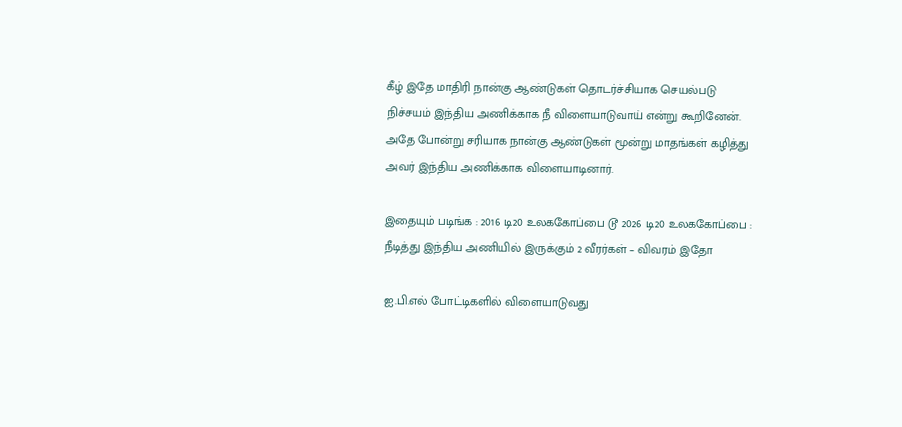கீழ் இதே மாதிரி நான்கு ஆண்டுகள் தொடர்ச்சியாக செயல்படு நிச்சயம் இந்திய அணிக்காக நீ விளையாடுவாய் என்று கூறினேன். அதே போன்று சரியாக நான்கு ஆண்டுகள் மூன்று மாதங்கள் கழித்து அவர் இந்திய அணிக்காக விளையாடினார்.

இதையும் படிங்க : 2016 டி20 உலககோப்பை டூ 2026 டி20 உலககோப்பை : நீடித்து இந்திய அணியில் இருக்கும் 2 வீரர்கள் – விவரம் இதோ

ஐ.பி.எல் போட்டிகளில் விளையாடுவது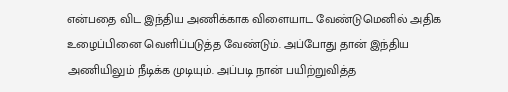என்பதை விட இந்திய அணிக்காக விளையாட வேண்டுமெனில் அதிக உழைப்பினை வெளிப்படுத்த வேண்டும். அப்போது தான் இந்திய அணியிலும் நீடிக்க முடியும். அப்படி நான் பயிற்றுவித்த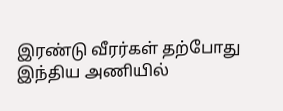இரண்டு வீரர்கள் தற்போது இந்திய அணியில்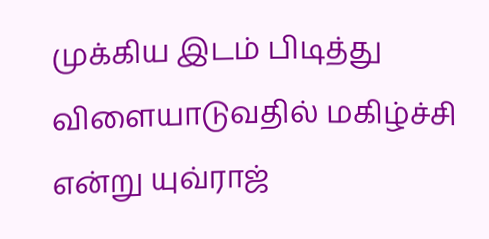முக்கிய இடம் பிடித்து விளையாடுவதில் மகிழ்ச்சி என்று யுவ்ராஜ்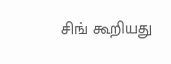சிங் கூறியது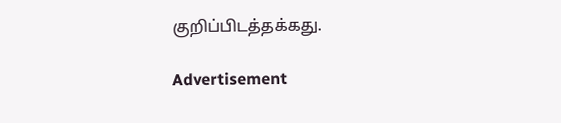குறிப்பிடத்தக்கது.

Advertisement